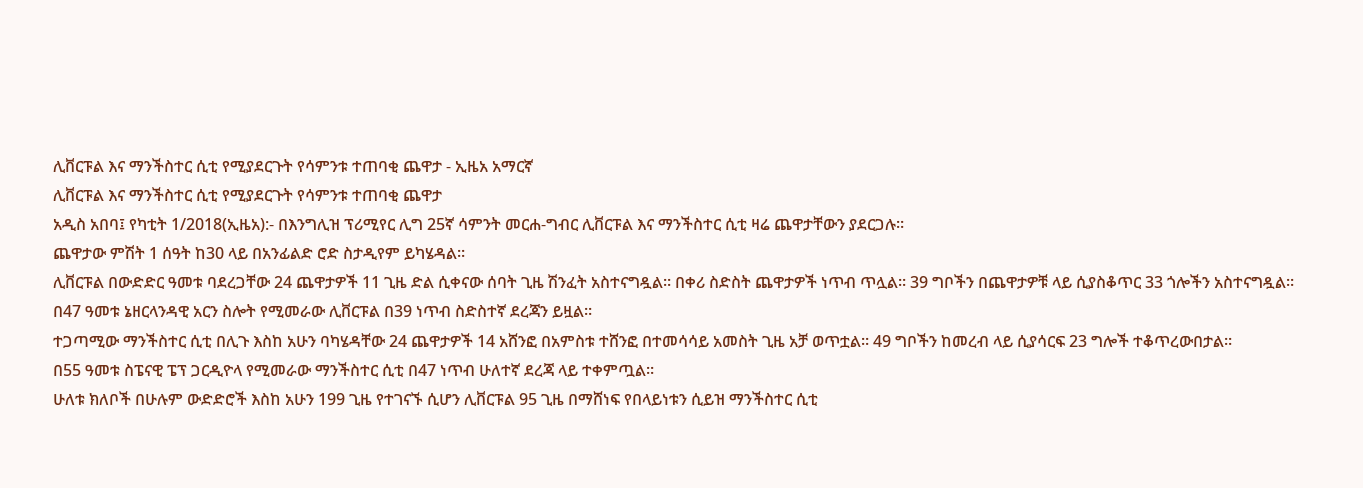ሊቨርፑል እና ማንችስተር ሲቲ የሚያደርጉት የሳምንቱ ተጠባቂ ጨዋታ - ኢዜአ አማርኛ
ሊቨርፑል እና ማንችስተር ሲቲ የሚያደርጉት የሳምንቱ ተጠባቂ ጨዋታ
አዲስ አበባ፤ የካቲት 1/2018(ኢዜአ):- በእንግሊዝ ፕሪሚየር ሊግ 25ኛ ሳምንት መርሐ-ግብር ሊቨርፑል እና ማንችስተር ሲቲ ዛሬ ጨዋታቸውን ያደርጋሉ።
ጨዋታው ምሽት 1 ሰዓት ከ30 ላይ በአንፊልድ ሮድ ስታዲየም ይካሄዳል።
ሊቨርፑል በውድድር ዓመቱ ባደረጋቸው 24 ጨዋታዎች 11 ጊዜ ድል ሲቀናው ሰባት ጊዜ ሽንፈት አስተናግዷል። በቀሪ ስድስት ጨዋታዎች ነጥብ ጥሏል። 39 ግቦችን በጨዋታዎቹ ላይ ሲያስቆጥር 33 ጎሎችን አስተናግዷል።
በ47 ዓመቱ ኔዘርላንዳዊ አርን ስሎት የሚመራው ሊቨርፑል በ39 ነጥብ ስድስተኛ ደረጃን ይዟል።
ተጋጣሚው ማንችስተር ሲቲ በሊጉ እስከ አሁን ባካሄዳቸው 24 ጨዋታዎች 14 አሸንፎ በአምስቱ ተሸንፎ በተመሳሳይ አመስት ጊዜ አቻ ወጥቷል። 49 ግቦችን ከመረብ ላይ ሲያሳርፍ 23 ግሎች ተቆጥረውበታል።
በ55 ዓመቱ ስፔናዊ ፔፕ ጋርዲዮላ የሚመራው ማንችስተር ሲቲ በ47 ነጥብ ሁለተኛ ደረጃ ላይ ተቀምጧል።
ሁለቱ ክለቦች በሁሉም ውድድሮች እስከ አሁን 199 ጊዜ የተገናኙ ሲሆን ሊቨርፑል 95 ጊዜ በማሸነፍ የበላይነቱን ሲይዝ ማንችስተር ሲቲ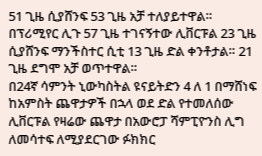51 ጊዜ ሲያሸንፍ 53 ጊዜ አቻ ተለያይተዋል።
በፕሪሚየር ሊጉ 57 ጊዜ ተገናኝተው ሊቨርፑል 23 ጊዜ ሲያሸንፍ ማንችስተር ሲቲ 13 ጊዜ ድል ቀንቶታል። 21 ጊዜ ደግሞ አቻ ወጥተዋል።
በ24ኛ ሳምንት ኒውካስትል ዩናይትድን 4 ለ 1 በማሸነፍ ከአምስት ጨዋታዎች በኋላ ወደ ድል የተመለሰው ሊቨርፑል የዛሬው ጨዋታ በአውሮፓ ሻምፒዮንስ ሊግ ለመሳተፍ ለሚያደርገው ፉክክር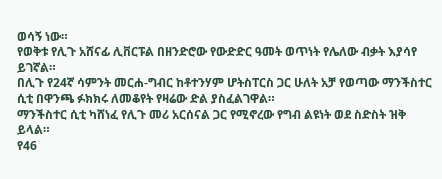ወሳኝ ነው።
የወቅቱ የሊጉ አሸናፊ ሊቨርፑል በዘንድሮው የውድድር ዓመት ወጥነት የሌለው ብቃት እያሳየ ይገኛል።
በሊጉ የ24ኛ ሳምንት መርሐ-ግብር ከቶተንሃም ሆትስፐርስ ጋር ሁለት አቻ የወጣው ማንችስተር ሲቲ በዋንጫ ፉክክሩ ለመቆየት የዛሬው ድል ያስፈልገዋል።
ማንችስተር ሲቲ ካሸነፈ የሊጉ መሪ አርሰናል ጋር የሚኖረው የግብ ልዩነት ወደ ስድስት ዝቅ ይላል።
የ46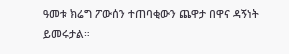ዓመቱ ክሬግ ፖውሰን ተጠባቂውን ጨዋታ በዋና ዳኝነት ይመሩታል።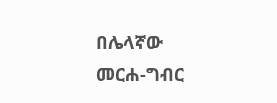በሌላኛው መርሐ-ግብር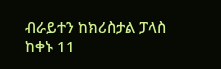ብራይተን ከክሪስታል ፓላስ ከቀኑ 11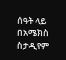ሰዓት ላይ በአሜክስ ስታዲየም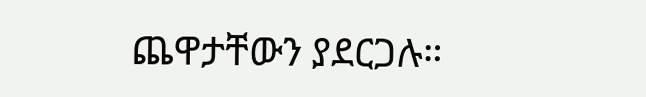ጨዋታቸውን ያደርጋሉ።